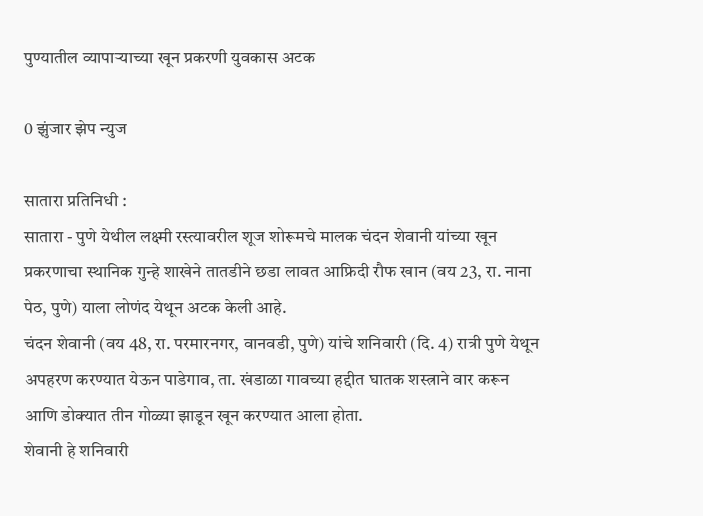पुण्यातील व्यापाऱ्याच्या खून प्रकरणी युवकास अटक

0 झुंजार झेप न्युज

सातारा प्रतिनिधी :
सातारा - पुणे येथील लक्ष्मी रस्त्यावरील शूज शोरूमचे मालक चंदन शेवानी यांच्या खून प्रकरणाचा स्थानिक गुन्हे शाखेने तातडीने छडा लावत आफ्रिदी रौफ खान (वय 23, रा. नाना पेठ, पुणे) याला लोणंद येथून अटक केली आहे.
चंदन शेवानी (वय 48, रा. परमारनगर, वानवडी, पुणे) यांचे शनिवारी (दि. 4) रात्री पुणे येथून अपहरण करण्यात येऊन पाडेगाव, ता. खंडाळा गावच्या हद्दीत घातक शस्त्राने वार करून आणि डोक्‍यात तीन गोळ्या झाडून खून करण्यात आला होता.
शेवानी हे शनिवारी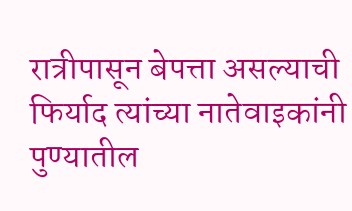रात्रीपासून बेपत्ता असल्याची फिर्याद त्यांच्या नातेवाइकांनी पुण्यातील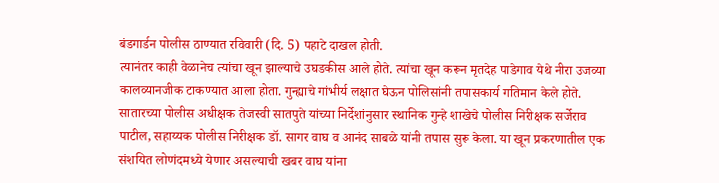बंडगार्डन पोलीस ठाण्यात रविवारी (दि. 5) पहाटे दाखल होती.
त्यानंतर काही वेळानेच त्यांचा खून झाल्याचे उघडकीस आले होते. त्यांचा खून करून मृतदेह पाडेगाव येथे नीरा उजव्या कालव्यानजीक टाकण्यात आला होता. गुन्ह्याचे गांभीर्य लक्षात घेऊन पोलिसांनी तपासकार्य गतिमान केले होते.
सातारच्या पोलीस अधीक्षक तेजस्वी सातपुते यांच्या निर्देशांनुसार स्थानिक गुन्हे शाखेचे पोलीस निरीक्षक सर्जेराव पाटील, सहाय्यक पोलीस निरीक्षक डॉ. सागर वाघ व आनंद साबळे यांनी तपास सुरू केला. या खून प्रकरणातील एक संशयित लोणंदमध्ये येणार असल्याची खबर वाघ यांना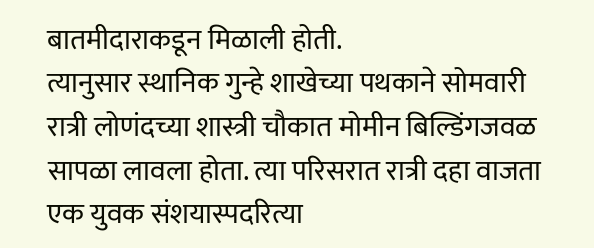बातमीदाराकडून मिळाली होती.
त्यानुसार स्थानिक गुन्हे शाखेच्या पथकाने सोमवारी रात्री लोणंदच्या शास्त्री चौकात मोमीन बिल्डिंगजवळ सापळा लावला होता. त्या परिसरात रात्री दहा वाजता एक युवक संशयास्पदरित्या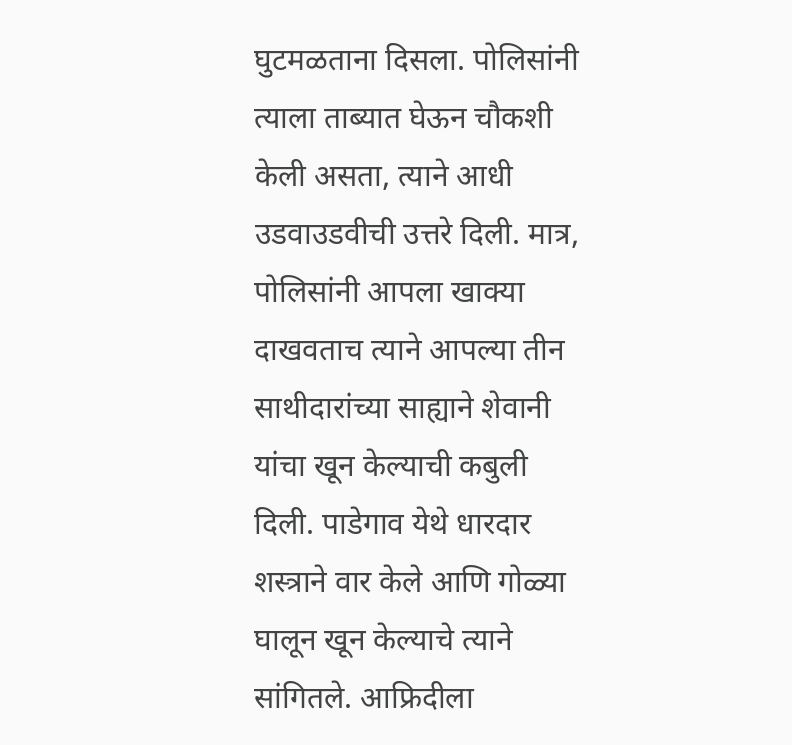घुटमळताना दिसला. पोलिसांनी त्याला ताब्यात घेऊन चौकशी केली असता, त्याने आधी उडवाउडवीची उत्तरे दिली. मात्र, पोलिसांनी आपला खाक्‍या दाखवताच त्याने आपल्या तीन साथीदारांच्या साह्याने शेवानी यांचा खून केल्याची कबुली दिली. पाडेगाव येथे धारदार शस्त्राने वार केले आणि गोळ्या घालून खून केल्याचे त्याने सांगितले. आफ्रिदीला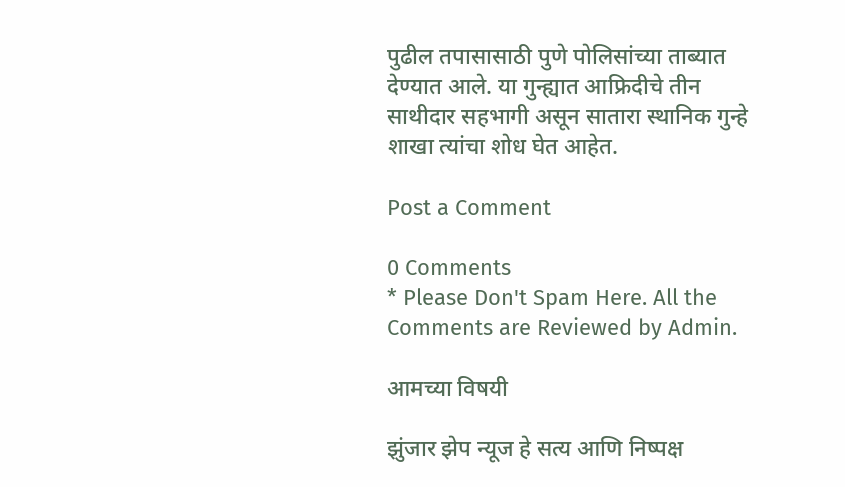पुढील तपासासाठी पुणे पोलिसांच्या ताब्यात देण्यात आले. या गुन्ह्यात आफ्रिदीचे तीन साथीदार सहभागी असून सातारा स्थानिक गुन्हे शाखा त्यांचा शोध घेत आहेत.

Post a Comment

0 Comments
* Please Don't Spam Here. All the Comments are Reviewed by Admin.

आमच्या विषयी

झुंजार झेप न्यूज हे सत्य आणि निष्पक्ष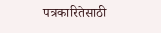पत्रकारितेसाठी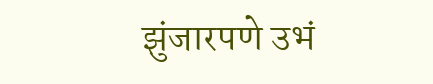झुंजारपणे उभं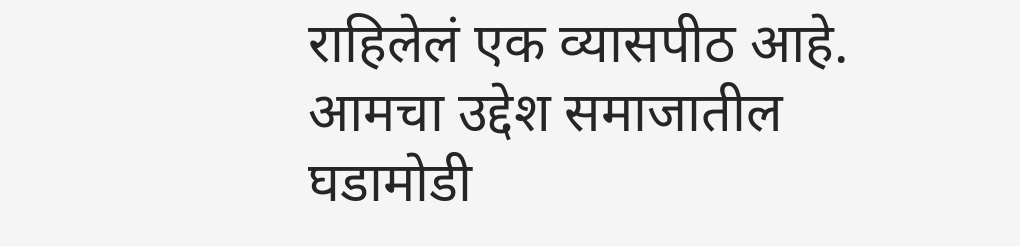राहिलेलं एक व्यासपीठ आहे. आमचा उद्देश समाजातील घडामोडी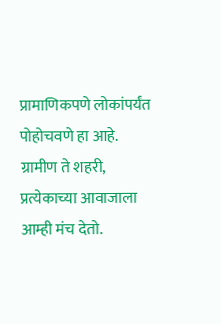प्रामाणिकपणे लोकांपर्यंत पोहोचवणे हा आहे. ग्रामीण ते शहरी, प्रत्येकाच्या आवाजाला आम्ही मंच देतो.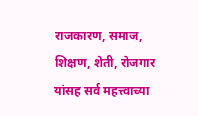राजकारण, समाज, शिक्षण, शेती, रोजगार यांसह सर्व महत्त्वाच्या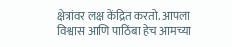क्षेत्रांवर लक्ष केंद्रित करतो. आपला विश्वास आणि पाठिंबा हेच आमच्या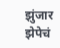झुंजार झेपेचं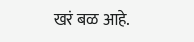खरं बळ आहे.